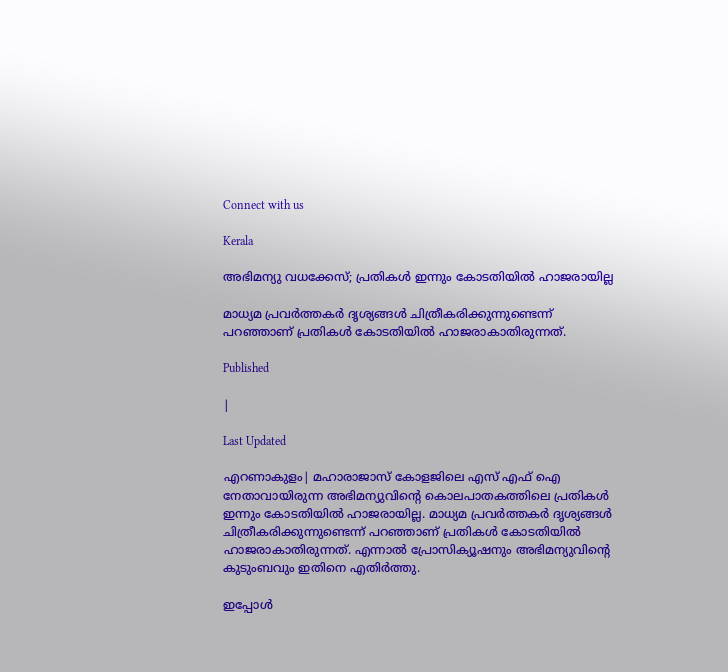Connect with us

Kerala

അഭിമന്യു വധക്കേസ്; പ്രതികള്‍ ഇന്നും കോടതിയില്‍ ഹാജരായില്ല

മാധ്യമ പ്രവര്‍ത്തകര്‍ ദൃശ്യങ്ങള്‍ ചിത്രീകരിക്കുന്നുണ്ടെന്ന് പറഞ്ഞാണ് പ്രതികള്‍ കോടതിയില്‍ ഹാജരാകാതിരുന്നത്.

Published

|

Last Updated

എറണാകുളം| മഹാരാജാസ് കോളജിലെ എസ് എഫ് ഐ നേതാവായിരുന്ന അഭിമന്യുവിന്റെ കൊലപാതകത്തിലെ പ്രതികള്‍ ഇന്നും കോടതിയില്‍ ഹാജരായില്ല. മാധ്യമ പ്രവര്‍ത്തകര്‍ ദൃശ്യങ്ങള്‍ ചിത്രീകരിക്കുന്നുണ്ടെന്ന് പറഞ്ഞാണ് പ്രതികള്‍ കോടതിയില്‍ ഹാജരാകാതിരുന്നത്. എന്നാല്‍ പ്രോസിക്യൂഷനും അഭിമന്യുവിന്റെ കുടുംബവും ഇതിനെ എതിര്‍ത്തു.

ഇപ്പോള്‍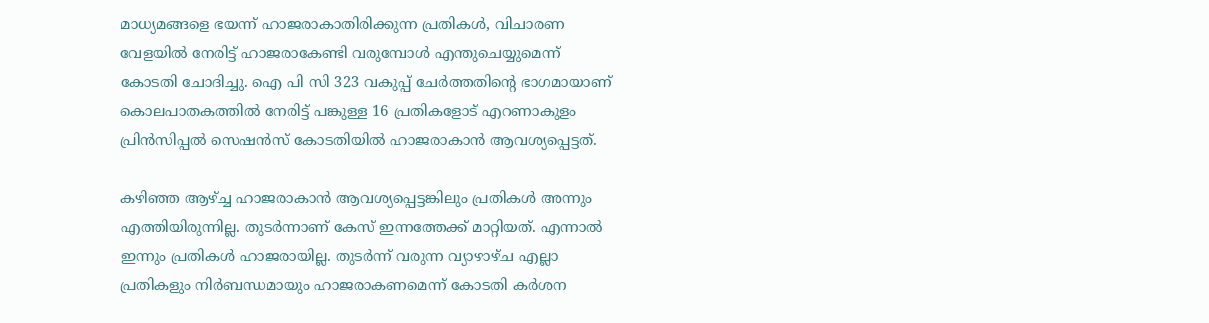മാധ്യമങ്ങളെ ഭയന്ന് ഹാജരാകാതിരിക്കുന്ന പ്രതികള്‍, വിചാരണ വേളയില്‍ നേരിട്ട് ഹാജരാകേണ്ടി വരുമ്പോള്‍ എന്തുചെയ്യുമെന്ന് കോടതി ചോദിച്ചു. ഐ പി സി 323 വകുപ്പ് ചേര്‍ത്തതിന്റെ ഭാഗമായാണ് കൊലപാതകത്തില്‍ നേരിട്ട് പങ്കുള്ള 16 പ്രതികളോട് എറണാകുളം പ്രിന്‍സിപ്പല്‍ സെഷന്‍സ് കോടതിയില്‍ ഹാജരാകാന്‍ ആവശ്യപ്പെട്ടത്.

കഴിഞ്ഞ ആഴ്ച്ച ഹാജരാകാന്‍ ആവശ്യപ്പെട്ടങ്കിലും പ്രതികള്‍ അന്നും എത്തിയിരുന്നില്ല. തുടര്‍ന്നാണ് കേസ് ഇന്നത്തേക്ക് മാറ്റിയത്. എന്നാല്‍ ഇന്നും പ്രതികള്‍ ഹാജരായില്ല. തുടര്‍ന്ന് വരുന്ന വ്യാഴാഴ്ച എല്ലാ പ്രതികളും നിര്‍ബന്ധമായും ഹാജരാകണമെന്ന് കോടതി കര്‍ശന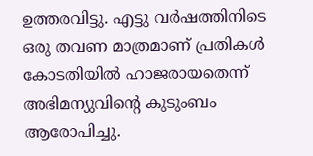ഉത്തരവിട്ടു. എട്ടു വര്‍ഷത്തിനിടെ ഒരു തവണ മാത്രമാണ് പ്രതികള്‍ കോടതിയില്‍ ഹാജരായതെന്ന് അഭിമന്യുവിന്റെ കുടുംബം ആരോപിച്ചു.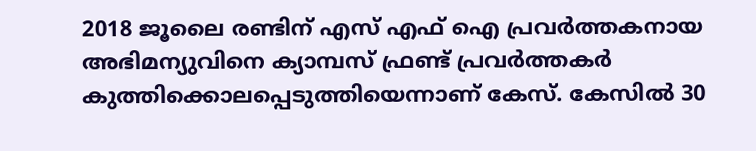2018 ജൂലൈ രണ്ടിന് എസ് എഫ് ഐ പ്രവര്‍ത്തകനായ അഭിമന്യുവിനെ ക്യാമ്പസ് ഫ്രണ്ട് പ്രവര്‍ത്തകര്‍ കുത്തിക്കൊലപ്പെടുത്തിയെന്നാണ് കേസ്. കേസില്‍ 30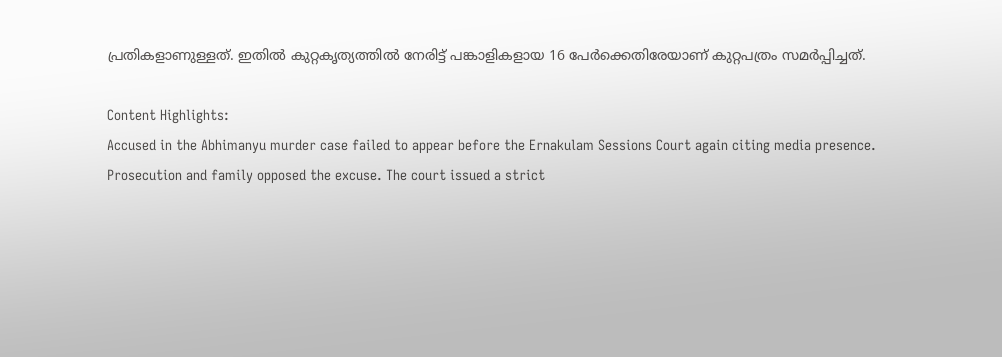പ്രതികളാണുള്ളത്. ഇതില്‍ കുറ്റകൃത്യത്തില്‍ നേരിട്ട് പങ്കാളികളായ 16 പേര്‍ക്കെതിരേയാണ് കുറ്റപത്രം സമര്‍പ്പിച്ചത്.

Content Highlights:
Accused in the Abhimanyu murder case failed to appear before the Ernakulam Sessions Court again citing media presence. Prosecution and family opposed the excuse. The court issued a strict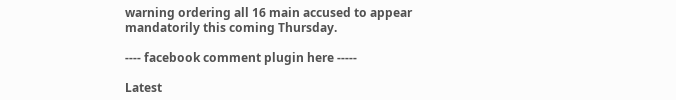warning ordering all 16 main accused to appear mandatorily this coming Thursday.

---- facebook comment plugin here -----

Latest